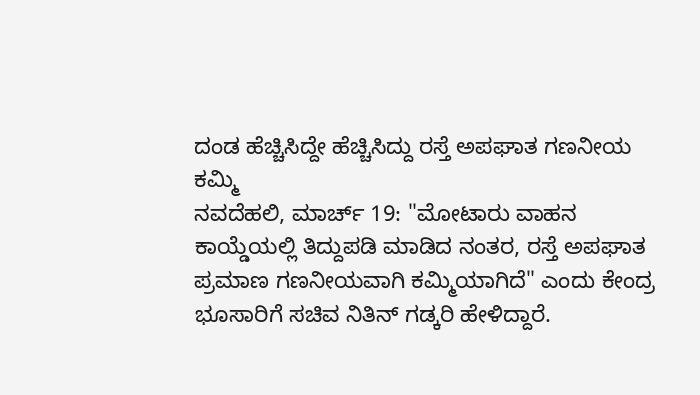ದಂಡ ಹೆಚ್ಚಿಸಿದ್ದೇ ಹೆಚ್ಚಿಸಿದ್ದು ರಸ್ತೆ ಅಪಘಾತ ಗಣನೀಯ ಕಮ್ಮಿ
ನವದೆಹಲಿ, ಮಾರ್ಚ್ 19: "ಮೋಟಾರು ವಾಹನ ಕಾಯ್ಡೆಯಲ್ಲಿ ತಿದ್ದುಪಡಿ ಮಾಡಿದ ನಂತರ, ರಸ್ತೆ ಅಪಘಾತ ಪ್ರಮಾಣ ಗಣನೀಯವಾಗಿ ಕಮ್ಮಿಯಾಗಿದೆ" ಎಂದು ಕೇಂದ್ರ ಭೂಸಾರಿಗೆ ಸಚಿವ ನಿತಿನ್ ಗಡ್ಕರಿ ಹೇಳಿದ್ದಾರೆ.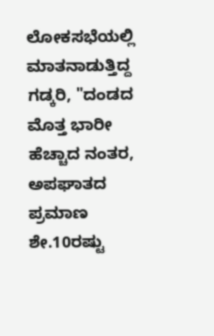ಲೋಕಸಭೆಯಲ್ಲಿ ಮಾತನಾಡುತ್ತಿದ್ದ ಗಡ್ಕರಿ, "ದಂಡದ ಮೊತ್ತ ಭಾರೀ ಹೆಚ್ಚಾದ ನಂತರ, ಅಪಘಾತದ ಪ್ರಮಾಣ ಶೇ.10ರಷ್ಟು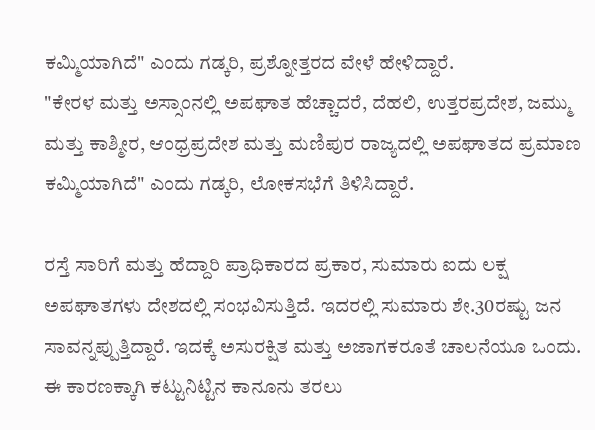ಕಮ್ಮಿಯಾಗಿದೆ" ಎಂದು ಗಡ್ಕರಿ, ಪ್ರಶ್ನೋತ್ತರದ ವೇಳೆ ಹೇಳಿದ್ದಾರೆ.
"ಕೇರಳ ಮತ್ತು ಅಸ್ಸಾಂನಲ್ಲಿ ಅಪಘಾತ ಹೆಚ್ಚಾದರೆ, ದೆಹಲಿ, ಉತ್ತರಪ್ರದೇಶ, ಜಮ್ಮು ಮತ್ತು ಕಾಶ್ಮೀರ, ಆಂಧ್ರಪ್ರದೇಶ ಮತ್ತು ಮಣಿಪುರ ರಾಜ್ಯದಲ್ಲಿ ಅಪಘಾತದ ಪ್ರಮಾಣ ಕಮ್ಮಿಯಾಗಿದೆ" ಎಂದು ಗಡ್ಕರಿ, ಲೋಕಸಭೆಗೆ ತಿಳಿಸಿದ್ದಾರೆ.

ರಸ್ತೆ ಸಾರಿಗೆ ಮತ್ತು ಹೆದ್ದಾರಿ ಪ್ರಾಧಿಕಾರದ ಪ್ರಕಾರ, ಸುಮಾರು ಐದು ಲಕ್ಷ ಅಪಘಾತಗಳು ದೇಶದಲ್ಲಿ ಸಂಭವಿಸುತ್ತಿದೆ. ಇದರಲ್ಲಿ ಸುಮಾರು ಶೇ.30ರಷ್ಟು ಜನ ಸಾವನ್ನಪ್ಪುತ್ತಿದ್ದಾರೆ. ಇದಕ್ಕೆ ಅಸುರಕ್ಷಿತ ಮತ್ತು ಅಜಾಗಕರೂತೆ ಚಾಲನೆಯೂ ಒಂದು.
ಈ ಕಾರಣಕ್ಕಾಗಿ ಕಟ್ಟುನಿಟ್ಟಿನ ಕಾನೂನು ತರಲು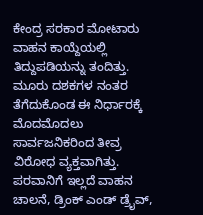ಕೇಂದ್ರ ಸರಕಾರ ಮೋಟಾರು ವಾಹನ ಕಾಯ್ದೆಯಲ್ಲಿ ತಿದ್ದುಪಡಿಯನ್ನು ತಂದಿತ್ತು. ಮೂರು ದಶಕಗಳ ನಂತರ ತೆಗೆದುಕೊಂಡ ಈ ನಿರ್ಧಾರಕ್ಕೆ ಮೊದಮೊದಲು ಸಾರ್ವಜನಿಕರಿಂದ ತೀವ್ರ ವಿರೋಧ ವ್ಯಕ್ತವಾಗಿತ್ತು.
ಪರವಾನಿಗೆ ಇಲ್ಲದೆ ವಾಹನ ಚಾಲನೆ, ಡ್ರಿಂಕ್ ಎಂಡ್ ಡ್ರೈವ್,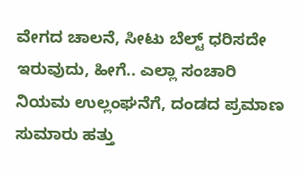ವೇಗದ ಚಾಲನೆ, ಸೀಟು ಬೆಲ್ಟ್ ಧರಿಸದೇ ಇರುವುದು, ಹೀಗೆ.. ಎಲ್ಲಾ ಸಂಚಾರಿ ನಿಯಮ ಉಲ್ಲಂಘನೆಗೆ, ದಂಡದ ಪ್ರಮಾಣ ಸುಮಾರು ಹತ್ತು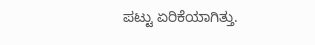ಪಟ್ಟು ಏರಿಕೆಯಾಗಿತ್ತು.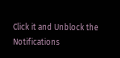Click it and Unblock the Notifications